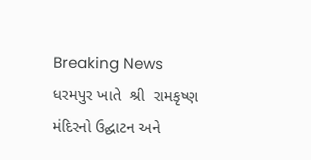Breaking News
ધરમપુર ખાતે  શ્રી  રામકૃષ્ણ મંદિરનો ઉદ્ઘાટન અને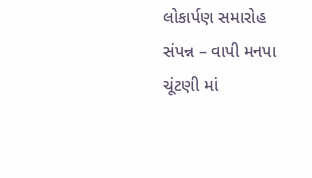લોકાર્પણ સમારોહ સંપન્ન – વાપી મનપા ચૂંટણી માં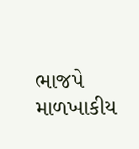ભાજપે માળખાકીય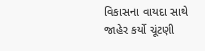વિકાસના વાયદા સાથે જાહેર કર્યો ચૂંટણી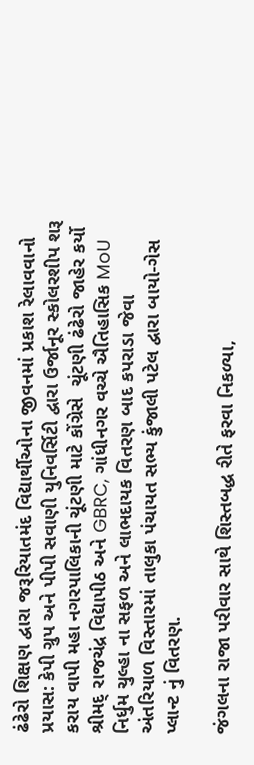ઢંઢેરો શિક્ષણ દ્વારા જરૂરિયાતમંદ વિદ્યાર્થીઓના જીવનમાં પ્રકાશ રેલાવવાનો પ્રયાસ: કેપી ગ્રુપ અને પીપી સવાણી યુનિવર્સિટી દ્વારા ઉર્જાનૂર સ્કોલરશીપ શરૂ કરાય વાપી મહા નગરપાલિકાની ચૂંટણી માટે કોંગ્રેસે  ચૂંટણી ઢંઢેરો જાહેર કર્યો  શ્રીમદ્ રાજચંદ્ર વિદ્યાપીઠ અને GBRC, ગાંધીનગર વચ્ચે ઐતિહાસિક MoU નિર્ધુમ ચુલ્હા ના સફળ અને લાભદાયક વિતરણ બાદ કપરાડા જેવા અંતરિયાળ વિસ્તારમાં તાલુકા પંચાયત સભ્ય કુંજાલી પટેલ દ્વારા બાયો-ગેસ પ્લાન્ટ નું વિતરણ.

જંગલના રાજા પરીવાર સાથે શિસ્તબદ્ધ રીતે ફરવા નિકળ્યા,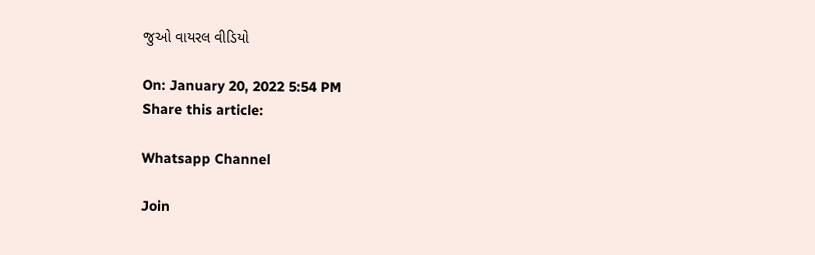જુઓ વાયરલ વીડિયો

On: January 20, 2022 5:54 PM
Share this article:

Whatsapp Channel

Join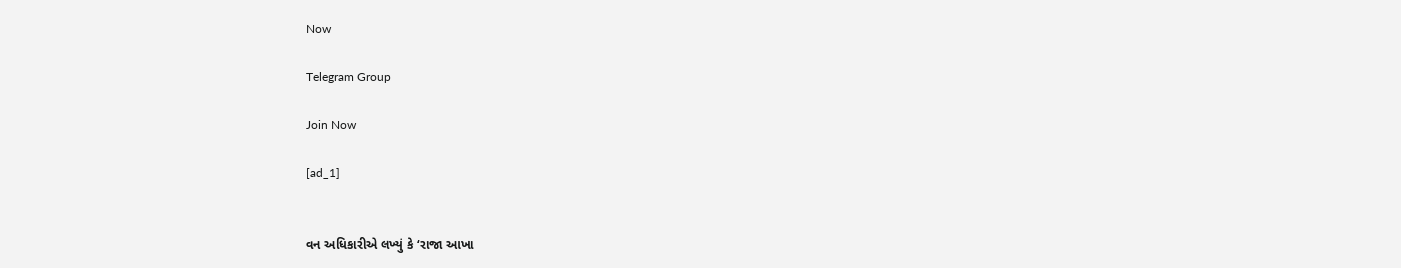Now

Telegram Group

Join Now

[ad_1]


વન અધિકારીએ લખ્યું કે ‘રાજા આખા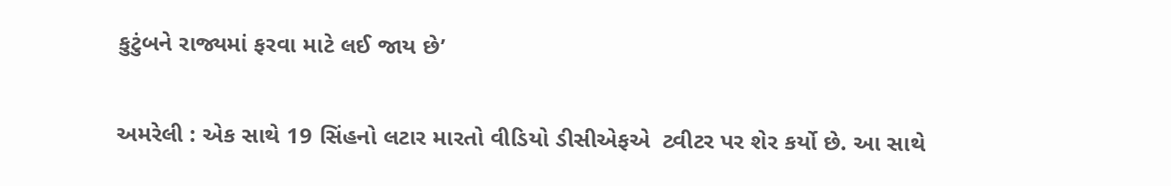કુટુંબને રાજ્યમાં ફરવા માટે લઈ જાય છે’

અમરેલી : એક સાથે 19 સિંહનો લટાર મારતો વીડિયો ડીસીએફએ  ટ્વીટર પર શેર કર્યો છે. આ સાથે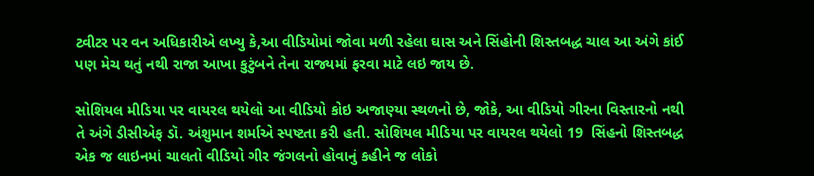ટ્વીટર પર વન અધિકારીએ લખ્યુ કે,આ વીડિયોમાં જોવા મળી રહેલા ઘાસ અને સિંહોની શિસ્તબદ્ધ ચાલ આ અંગે કાંઈ પણ મેચ થતું નથી રાજા આખા કુટુંબને તેના રાજ્યમાં ફરવા માટે લઇ જાય છે.

સોશિયલ મીડિયા પર વાયરલ થયેલો આ વીડિયો કોઇ અજાણ્યા સ્થળનો છે, જોકે, આ વીડિયો ગીરના વિસ્તારનો નથી તે અંગે ડીસીએફ ડૉ. અંશુમાન શર્માએ સ્પષ્ટતા કરી હતી. સોશિયલ મીડિયા પર વાયરલ થયેલો 19  સિંહનો શિસ્તબદ્ધ એક જ લાઇનમાં ચાલતો વીડિયો ગીર જંગલનો હોવાનું કહીને જ લોકો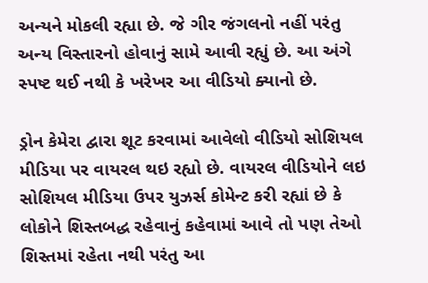અન્યને મોકલી રહ્યા છે. જે ગીર જંગલનો નહીં પરંતુ  અન્ય વિસ્તારનો હોવાનું સામે આવી રહ્યું છે. આ અંગે સ્પષ્ટ થઈ નથી કે ખરેખર આ વીડિયો ક્યાનો છે.

ડ્રોન કેમેરા દ્વારા શૂટ કરવામાં આવેલો વીડિયો સોશિયલ મીડિયા પર વાયરલ થઇ રહ્યો છે. વાયરલ વીડિયોને લઇ સોશિયલ મીડિયા ઉપર યુઝર્સ કોમેન્ટ કરી રહ્યાં છે કે લોકોને શિસ્તબદ્ધ રહેવાનું કહેવામાં આવે તો પણ તેઓ શિસ્તમાં રહેતા નથી પરંતુ આ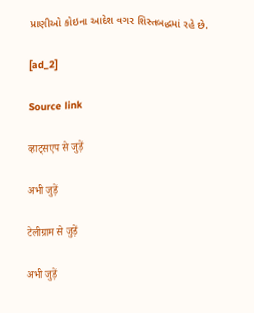પ્રાણીઓ કોઇના આદેશ વગર શિસ્તબદ્ધમાં રહે છે.

[ad_2]

Source link

व्हाट्सएप से जुड़ें

अभी जुड़ें

टेलीग्राम से जुड़ें

अभी जुड़ें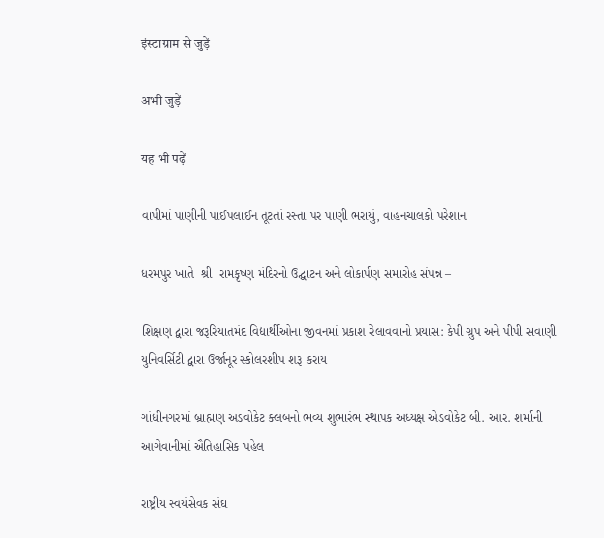इंस्टाग्राम से जुड़ें

अभी जुड़ें

यह भी पढ़ें

વાપીમાં પાણીની પાઈપલાઈન તૂટતાં રસ્તા પર પાણી ભરાયું, વાહનચાલકો પરેશાન

ધરમપુર ખાતે  શ્રી  રામકૃષ્ણ મંદિરનો ઉદ્ઘાટન અને લોકાર્પણ સમારોહ સંપન્ન –

શિક્ષણ દ્વારા જરૂરિયાતમંદ વિદ્યાર્થીઓના જીવનમાં પ્રકાશ રેલાવવાનો પ્રયાસ: કેપી ગ્રુપ અને પીપી સવાણી યુનિવર્સિટી દ્વારા ઉર્જાનૂર સ્કોલરશીપ શરૂ કરાય

ગાંધીનગરમાં બ્રાહ્મણ અડવોકેટ ક્લબનો ભવ્ય શુભારંભ સ્થાપક અધ્યક્ષ એડવોકેટ બી. આર. શર્માની આગેવાનીમાં ઐતિહાસિક પહેલ

રાષ્ટ્રીય સ્વયંસેવક સંઘ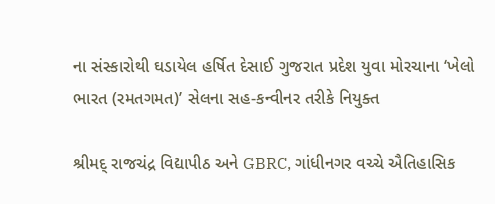ના સંસ્કારોથી ઘડાયેલ હર્ષિત દેસાઈ ગુજરાત પ્રદેશ યુવા મોરચાના ‘ખેલો ભારત (રમતગમત)’ સેલના સહ-કન્વીનર તરીકે નિયુક્ત

શ્રીમદ્ રાજચંદ્ર વિદ્યાપીઠ અને GBRC, ગાંધીનગર વચ્ચે ઐતિહાસિક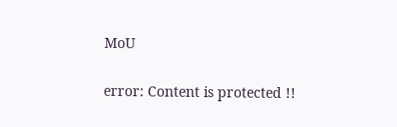MoU

error: Content is protected !!